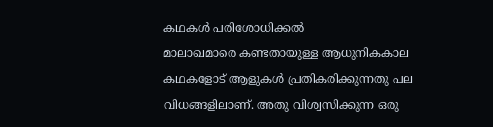കഥകൾ പരിശോധിക്കൽ
മാലാഖമാരെ കണ്ടതായുള്ള ആധുനികകാല കഥകളോട് ആളുകൾ പ്രതികരിക്കുന്നതു പല വിധങ്ങളിലാണ്. അതു വിശ്വസിക്കുന്ന ഒരു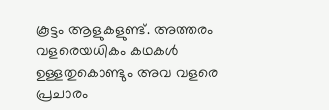കൂട്ടം ആളുകളുണ്ട്. അത്തരം വളരെയധികം കഥകൾ ഉള്ളതുകൊണ്ടും അവ വളരെ പ്രചാരം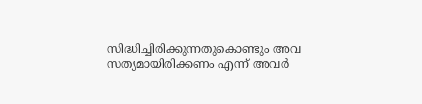സിദ്ധിച്ചിരിക്കുന്നതുകൊണ്ടും അവ സത്യമായിരിക്കണം എന്ന് അവർ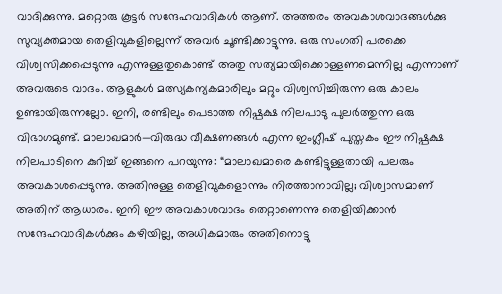വാദിക്കുന്നു. മറ്റൊരു കൂട്ടർ സന്ദേഹവാദികൾ ആണ്. അത്തരം അവകാശവാദങ്ങൾക്കു സുവ്യക്തമായ തെളിവുകളില്ലെന്ന് അവർ ചൂണ്ടിക്കാട്ടുന്നു. ഒരു സംഗതി പരക്കെ വിശ്വസിക്കപ്പെടുന്നു എന്നുള്ളതുകൊണ്ട് അതു സത്യമായിക്കൊള്ളണമെന്നില്ല എന്നാണ് അവരുടെ വാദം. ആളുകൾ മത്സ്യകന്യകമാരിലും മറ്റും വിശ്വസിച്ചിരുന്ന ഒരു കാലം ഉണ്ടായിരുന്നല്ലോ. ഇനി, രണ്ടിലും പെടാത്ത നിഷ്പക്ഷ നിലപാടു പുലർത്തുന്ന ഒരു വിഭാഗമുണ്ട്. മാലാഖമാർ—വിരുദ്ധ വീക്ഷണങ്ങൾ എന്ന ഇംഗ്ലീഷ് പുസ്തകം ഈ നിഷ്പക്ഷ നിലപാടിനെ കുറിച്ച് ഇങ്ങനെ പറയുന്നു: “മാലാഖമാരെ കണ്ടിട്ടുള്ളതായി പലരും അവകാശപ്പെടുന്നു. അതിനുള്ള തെളിവുകളൊന്നും നിരത്താനാവില്ല; വിശ്വാസമാണ് അതിന് ആധാരം. ഇനി ഈ അവകാശവാദം തെറ്റാണെന്നു തെളിയിക്കാൻ സന്ദേഹവാദികൾക്കും കഴിയില്ല, അധികമാരും അതിനൊട്ടു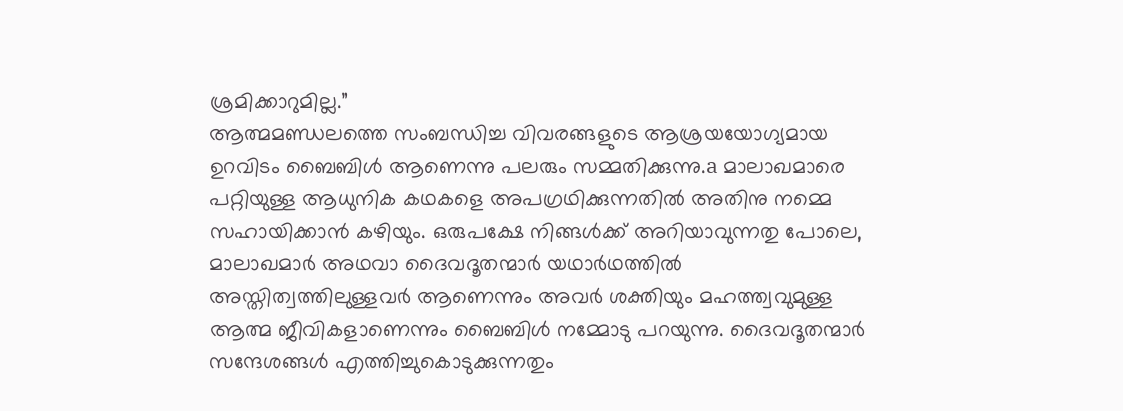ശ്രമിക്കാറുമില്ല.”
ആത്മമണ്ഡലത്തെ സംബന്ധിച്ച വിവരങ്ങളുടെ ആശ്രയയോഗ്യമായ ഉറവിടം ബൈബിൾ ആണെന്നു പലരും സമ്മതിക്കുന്നു.a മാലാഖമാരെ പറ്റിയുള്ള ആധുനിക കഥകളെ അപഗ്രഥിക്കുന്നതിൽ അതിനു നമ്മെ സഹായിക്കാൻ കഴിയും. ഒരുപക്ഷേ നിങ്ങൾക്ക് അറിയാവുന്നതു പോലെ, മാലാഖമാർ അഥവാ ദൈവദൂതന്മാർ യഥാർഥത്തിൽ അസ്തിത്വത്തിലുള്ളവർ ആണെന്നും അവർ ശക്തിയും മഹത്ത്വവുമുള്ള ആത്മ ജീവികളാണെന്നും ബൈബിൾ നമ്മോടു പറയുന്നു. ദൈവദൂതന്മാർ സന്ദേശങ്ങൾ എത്തിച്ചുകൊടുക്കുന്നതും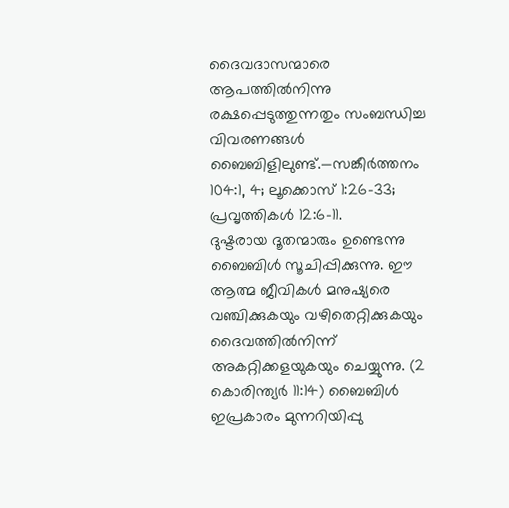ദൈവദാസന്മാരെ ആപത്തിൽനിന്നു രക്ഷപ്പെടുത്തുന്നതും സംബന്ധിച്ച വിവരണങ്ങൾ ബൈബിളിലുണ്ട്.—സങ്കീർത്തനം 104:1, 4; ലൂക്കൊസ് 1:26-33; പ്രവൃത്തികൾ 12:6-11.
ദുഷ്ടരായ ദൂതന്മാരും ഉണ്ടെന്നു ബൈബിൾ സൂചിപ്പിക്കുന്നു. ഈ ആത്മ ജീവികൾ മനുഷ്യരെ വഞ്ചിക്കുകയും വഴിതെറ്റിക്കുകയും ദൈവത്തിൽനിന്ന് അകറ്റിക്കളയുകയും ചെയ്യുന്നു. (2 കൊരിന്ത്യർ 11:14) ബൈബിൾ ഇപ്രകാരം മുന്നറിയിപ്പു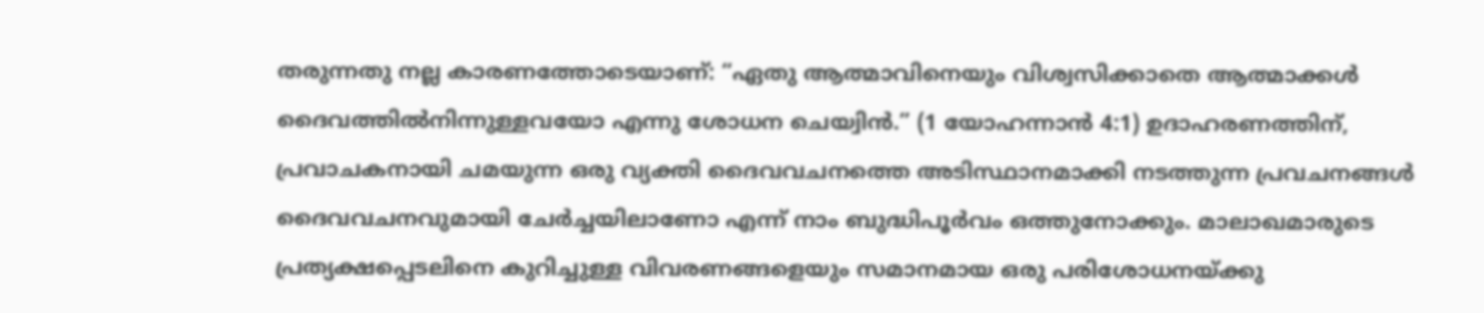തരുന്നതു നല്ല കാരണത്തോടെയാണ്: “ഏതു ആത്മാവിനെയും വിശ്വസിക്കാതെ ആത്മാക്കൾ ദൈവത്തിൽനിന്നുള്ളവയോ എന്നു ശോധന ചെയ്വിൻ.” (1 യോഹന്നാൻ 4:1) ഉദാഹരണത്തിന്, പ്രവാചകനായി ചമയുന്ന ഒരു വ്യക്തി ദൈവവചനത്തെ അടിസ്ഥാനമാക്കി നടത്തുന്ന പ്രവചനങ്ങൾ ദൈവവചനവുമായി ചേർച്ചയിലാണോ എന്ന് നാം ബുദ്ധിപൂർവം ഒത്തുനോക്കും. മാലാഖമാരുടെ പ്രത്യക്ഷപ്പെടലിനെ കുറിച്ചുള്ള വിവരണങ്ങളെയും സമാനമായ ഒരു പരിശോധനയ്ക്കു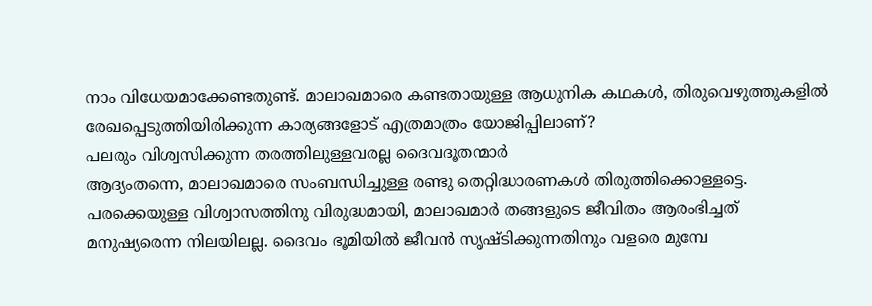നാം വിധേയമാക്കേണ്ടതുണ്ട്. മാലാഖമാരെ കണ്ടതായുള്ള ആധുനിക കഥകൾ, തിരുവെഴുത്തുകളിൽ രേഖപ്പെടുത്തിയിരിക്കുന്ന കാര്യങ്ങളോട് എത്രമാത്രം യോജിപ്പിലാണ്?
പലരും വിശ്വസിക്കുന്ന തരത്തിലുള്ളവരല്ല ദൈവദൂതന്മാർ
ആദ്യംതന്നെ, മാലാഖമാരെ സംബന്ധിച്ചുള്ള രണ്ടു തെറ്റിദ്ധാരണകൾ തിരുത്തിക്കൊള്ളട്ടെ. പരക്കെയുള്ള വിശ്വാസത്തിനു വിരുദ്ധമായി, മാലാഖമാർ തങ്ങളുടെ ജീവിതം ആരംഭിച്ചത് മനുഷ്യരെന്ന നിലയിലല്ല. ദൈവം ഭൂമിയിൽ ജീവൻ സൃഷ്ടിക്കുന്നതിനും വളരെ മുമ്പേ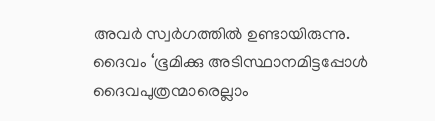അവർ സ്വർഗത്തിൽ ഉണ്ടായിരുന്നു. ദൈവം ‘ഭൂമിക്കു അടിസ്ഥാനമിട്ടപ്പോൾ ദൈവപുത്രന്മാരെല്ലാം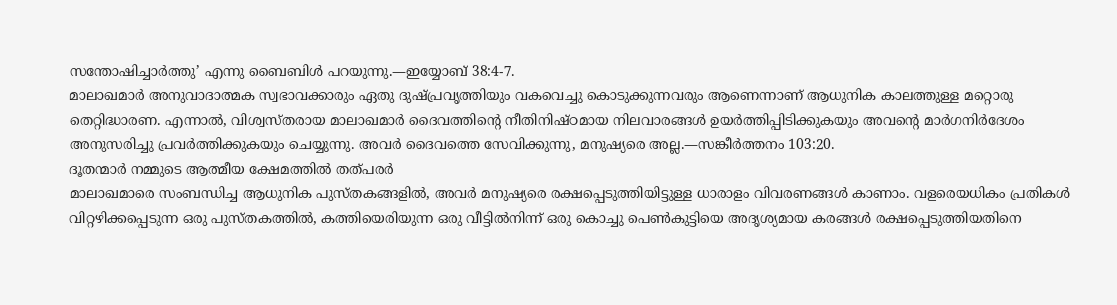സന്തോഷിച്ചാർത്തു’ എന്നു ബൈബിൾ പറയുന്നു.—ഇയ്യോബ് 38:4-7.
മാലാഖമാർ അനുവാദാത്മക സ്വഭാവക്കാരും ഏതു ദുഷ്പ്രവൃത്തിയും വകവെച്ചു കൊടുക്കുന്നവരും ആണെന്നാണ് ആധുനിക കാലത്തുള്ള മറ്റൊരു തെറ്റിദ്ധാരണ. എന്നാൽ, വിശ്വസ്തരായ മാലാഖമാർ ദൈവത്തിന്റെ നീതിനിഷ്ഠമായ നിലവാരങ്ങൾ ഉയർത്തിപ്പിടിക്കുകയും അവന്റെ മാർഗനിർദേശം അനുസരിച്ചു പ്രവർത്തിക്കുകയും ചെയ്യുന്നു. അവർ ദൈവത്തെ സേവിക്കുന്നു, മനുഷ്യരെ അല്ല.—സങ്കീർത്തനം 103:20.
ദൂതന്മാർ നമ്മുടെ ആത്മീയ ക്ഷേമത്തിൽ തത്പരർ
മാലാഖമാരെ സംബന്ധിച്ച ആധുനിക പുസ്തകങ്ങളിൽ, അവർ മനുഷ്യരെ രക്ഷപ്പെടുത്തിയിട്ടുള്ള ധാരാളം വിവരണങ്ങൾ കാണാം. വളരെയധികം പ്രതികൾ വിറ്റഴിക്കപ്പെടുന്ന ഒരു പുസ്തകത്തിൽ, കത്തിയെരിയുന്ന ഒരു വീട്ടിൽനിന്ന് ഒരു കൊച്ചു പെൺകുട്ടിയെ അദൃശ്യമായ കരങ്ങൾ രക്ഷപ്പെടുത്തിയതിനെ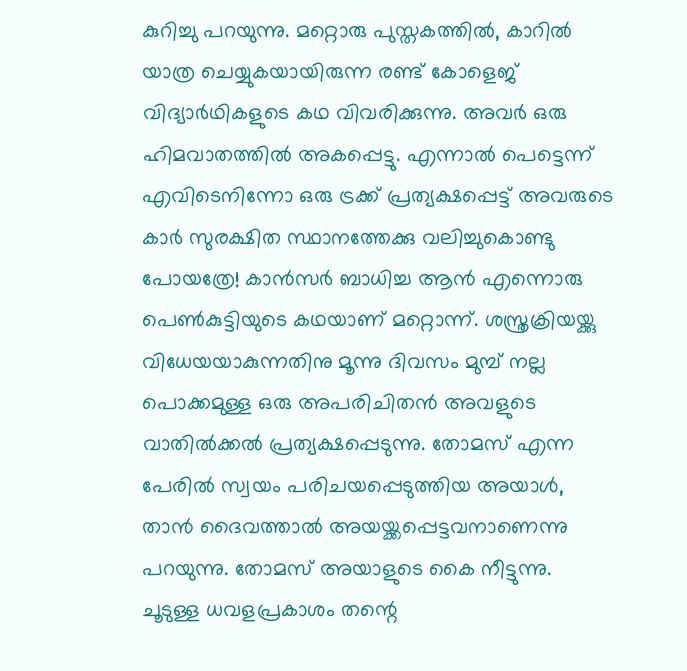കുറിച്ചു പറയുന്നു. മറ്റൊരു പുസ്തകത്തിൽ, കാറിൽ യാത്ര ചെയ്യുകയായിരുന്ന രണ്ട് കോളെജ് വിദ്യാർഥികളുടെ കഥ വിവരിക്കുന്നു. അവർ ഒരു ഹിമവാതത്തിൽ അകപ്പെട്ടു. എന്നാൽ പെട്ടെന്ന് എവിടെനിന്നോ ഒരു ട്രക്ക് പ്രത്യക്ഷപ്പെട്ട് അവരുടെ കാർ സുരക്ഷിത സ്ഥാനത്തേക്കു വലിച്ചുകൊണ്ടു പോയത്രേ! കാൻസർ ബാധിച്ച ആൻ എന്നൊരു പെൺകുട്ടിയുടെ കഥയാണ് മറ്റൊന്ന്. ശസ്ത്രക്രിയയ്ക്കു വിധേയയാകുന്നതിനു മൂന്നു ദിവസം മുമ്പ് നല്ല പൊക്കമുള്ള ഒരു അപരിചിതൻ അവളുടെ വാതിൽക്കൽ പ്രത്യക്ഷപ്പെടുന്നു. തോമസ് എന്ന പേരിൽ സ്വയം പരിചയപ്പെടുത്തിയ അയാൾ, താൻ ദൈവത്താൽ അയയ്ക്കപ്പെട്ടവനാണെന്നു പറയുന്നു. തോമസ് അയാളുടെ കൈ നീട്ടുന്നു. ചൂടുള്ള ധവളപ്രകാശം തന്റെ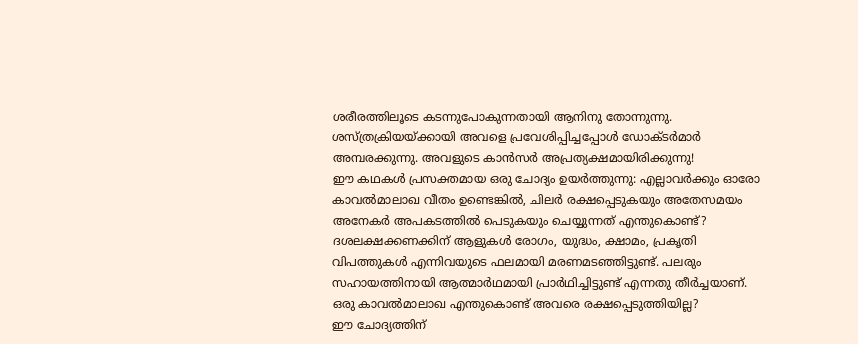ശരീരത്തിലൂടെ കടന്നുപോകുന്നതായി ആനിനു തോന്നുന്നു. ശസ്ത്രക്രിയയ്ക്കായി അവളെ പ്രവേശിപ്പിച്ചപ്പോൾ ഡോക്ടർമാർ അമ്പരക്കുന്നു. അവളുടെ കാൻസർ അപ്രത്യക്ഷമായിരിക്കുന്നു!
ഈ കഥകൾ പ്രസക്തമായ ഒരു ചോദ്യം ഉയർത്തുന്നു: എല്ലാവർക്കും ഓരോ കാവൽമാലാഖ വീതം ഉണ്ടെങ്കിൽ, ചിലർ രക്ഷപ്പെടുകയും അതേസമയം അനേകർ അപകടത്തിൽ പെടുകയും ചെയ്യുന്നത് എന്തുകൊണ്ട്? ദശലക്ഷക്കണക്കിന് ആളുകൾ രോഗം, യുദ്ധം, ക്ഷാമം, പ്രകൃതി വിപത്തുകൾ എന്നിവയുടെ ഫലമായി മരണമടഞ്ഞിട്ടുണ്ട്. പലരും സഹായത്തിനായി ആത്മാർഥമായി പ്രാർഥിച്ചിട്ടുണ്ട് എന്നതു തീർച്ചയാണ്. ഒരു കാവൽമാലാഖ എന്തുകൊണ്ട് അവരെ രക്ഷപ്പെടുത്തിയില്ല?
ഈ ചോദ്യത്തിന്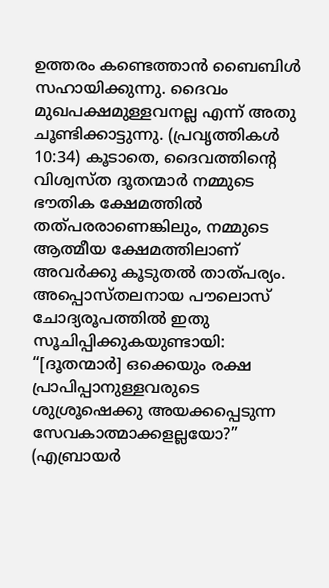ഉത്തരം കണ്ടെത്താൻ ബൈബിൾ സഹായിക്കുന്നു. ദൈവം മുഖപക്ഷമുള്ളവനല്ല എന്ന് അതു ചൂണ്ടിക്കാട്ടുന്നു. (പ്രവൃത്തികൾ 10:34) കൂടാതെ, ദൈവത്തിന്റെ വിശ്വസ്ത ദൂതന്മാർ നമ്മുടെ ഭൗതിക ക്ഷേമത്തിൽ തത്പരരാണെങ്കിലും, നമ്മുടെ ആത്മീയ ക്ഷേമത്തിലാണ് അവർക്കു കൂടുതൽ താത്പര്യം. അപ്പൊസ്തലനായ പൗലൊസ് ചോദ്യരൂപത്തിൽ ഇതു സൂചിപ്പിക്കുകയുണ്ടായി: “[ദൂതന്മാർ] ഒക്കെയും രക്ഷ പ്രാപിപ്പാനുള്ളവരുടെ ശുശ്രൂഷെക്കു അയക്കപ്പെടുന്ന സേവകാത്മാക്കളല്ലയോ?” (എബ്രായർ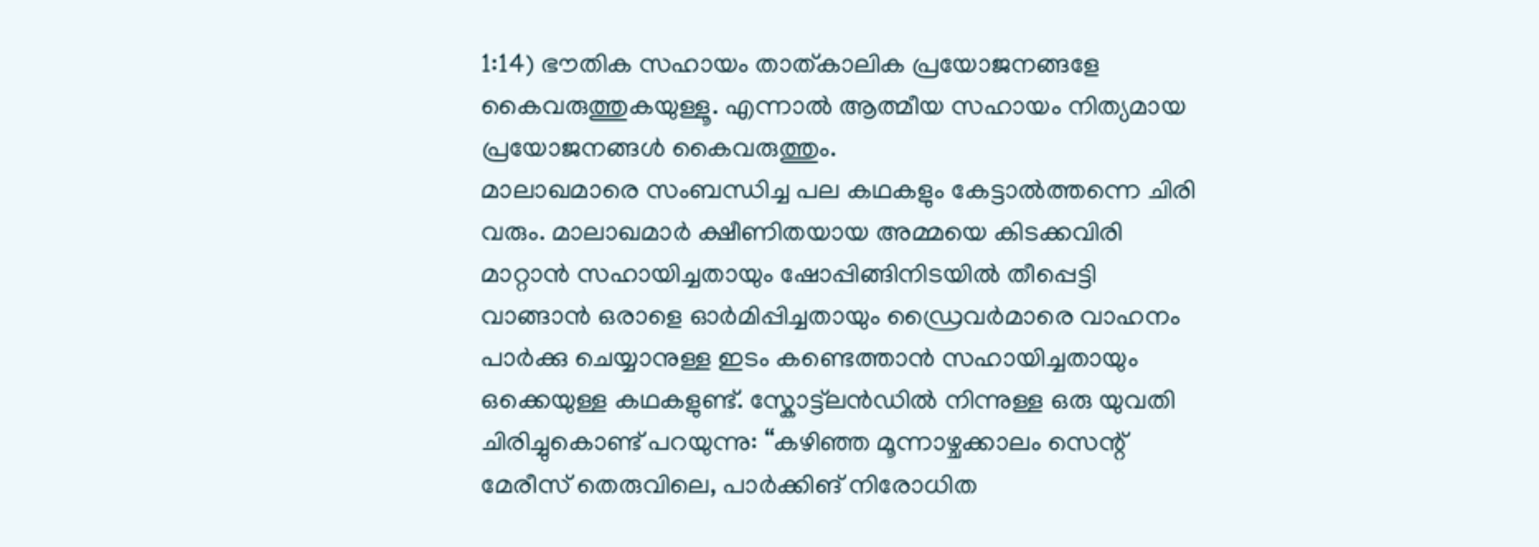1:14) ഭൗതിക സഹായം താത്കാലിക പ്രയോജനങ്ങളേ കൈവരുത്തുകയുള്ളൂ. എന്നാൽ ആത്മീയ സഹായം നിത്യമായ പ്രയോജനങ്ങൾ കൈവരുത്തും.
മാലാഖമാരെ സംബന്ധിച്ച പല കഥകളും കേട്ടാൽത്തന്നെ ചിരി വരും. മാലാഖമാർ ക്ഷീണിതയായ അമ്മയെ കിടക്കവിരി മാറ്റാൻ സഹായിച്ചതായും ഷോപ്പിങ്ങിനിടയിൽ തീപ്പെട്ടി വാങ്ങാൻ ഒരാളെ ഓർമിപ്പിച്ചതായും ഡ്രൈവർമാരെ വാഹനം പാർക്കു ചെയ്യാനുള്ള ഇടം കണ്ടെത്താൻ സഹായിച്ചതായും ഒക്കെയുള്ള കഥകളുണ്ട്. സ്കോട്ട്ലൻഡിൽ നിന്നുള്ള ഒരു യുവതി ചിരിച്ചുകൊണ്ട് പറയുന്നു: “കഴിഞ്ഞ മൂന്നാഴ്ചക്കാലം സെന്റ് മേരീസ് തെരുവിലെ, പാർക്കിങ് നിരോധിത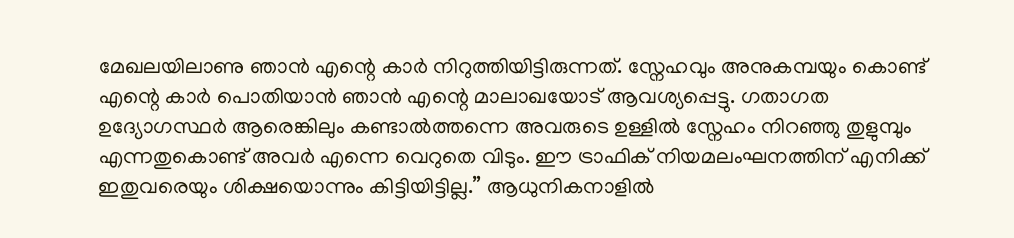മേഖലയിലാണു ഞാൻ എന്റെ കാർ നിറുത്തിയിട്ടിരുന്നത്. സ്നേഹവും അനുകമ്പയും കൊണ്ട് എന്റെ കാർ പൊതിയാൻ ഞാൻ എന്റെ മാലാഖയോട് ആവശ്യപ്പെട്ടു. ഗതാഗത ഉദ്യോഗസ്ഥർ ആരെങ്കിലും കണ്ടാൽത്തന്നെ അവരുടെ ഉള്ളിൽ സ്നേഹം നിറഞ്ഞു തുളുമ്പും എന്നതുകൊണ്ട് അവർ എന്നെ വെറുതെ വിടും. ഈ ട്രാഫിക് നിയമലംഘനത്തിന് എനിക്ക് ഇതുവരെയും ശിക്ഷയൊന്നും കിട്ടിയിട്ടില്ല.” ആധുനികനാളിൽ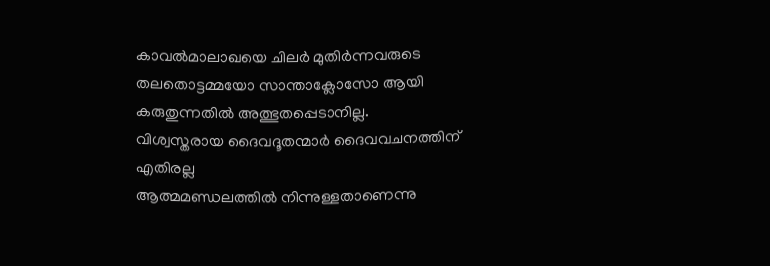കാവൽമാലാഖയെ ചിലർ മുതിർന്നവരുടെ തലതൊട്ടമ്മയോ സാന്താക്ലോസോ ആയി കരുതുന്നതിൽ അത്ഭുതപ്പെടാനില്ല.
വിശ്വസ്തരായ ദൈവദൂതന്മാർ ദൈവവചനത്തിന് എതിരല്ല
ആത്മമണ്ഡലത്തിൽ നിന്നുള്ളതാണെന്നു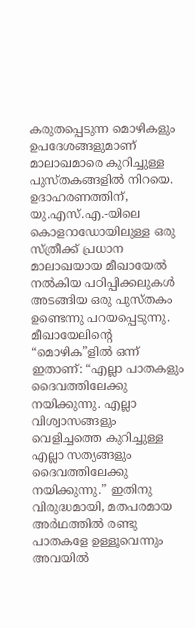കരുതപ്പെടുന്ന മൊഴികളും ഉപദേശങ്ങളുമാണ് മാലാഖമാരെ കുറിച്ചുള്ള പുസ്തകങ്ങളിൽ നിറയെ. ഉദാഹരണത്തിന്, യു.എസ്.എ.-യിലെ കൊളറാഡോയിലുള്ള ഒരു സ്ത്രീക്ക് പ്രധാന മാലാഖയായ മീഖായേൽ നൽകിയ പഠിപ്പിക്കലുകൾ അടങ്ങിയ ഒരു പുസ്തകം ഉണ്ടെന്നു പറയപ്പെടുന്നു. മീഖായേലിന്റെ “മൊഴിക”ളിൽ ഒന്ന് ഇതാണ്: “എല്ലാ പാതകളും ദൈവത്തിലേക്കു നയിക്കുന്നു. എല്ലാ വിശ്വാസങ്ങളും വെളിച്ചത്തെ കുറിച്ചുള്ള എല്ലാ സത്യങ്ങളും ദൈവത്തിലേക്കു നയിക്കുന്നു.” ഇതിനു വിരുദ്ധമായി, മതപരമായ അർഥത്തിൽ രണ്ടു പാതകളേ ഉള്ളൂവെന്നും അവയിൽ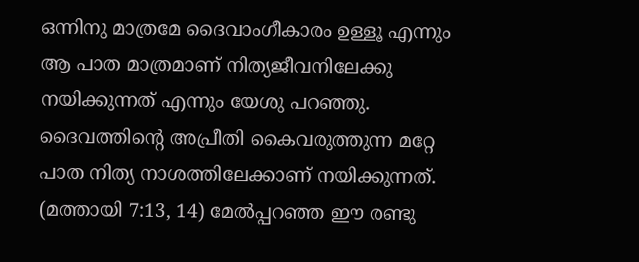ഒന്നിനു മാത്രമേ ദൈവാംഗീകാരം ഉള്ളൂ എന്നും ആ പാത മാത്രമാണ് നിത്യജീവനിലേക്കു നയിക്കുന്നത് എന്നും യേശു പറഞ്ഞു. ദൈവത്തിന്റെ അപ്രീതി കൈവരുത്തുന്ന മറ്റേ പാത നിത്യ നാശത്തിലേക്കാണ് നയിക്കുന്നത്. (മത്തായി 7:13, 14) മേൽപ്പറഞ്ഞ ഈ രണ്ടു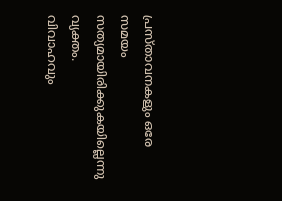പ്രസ്താവനകളും ഒരേ സമയം സത്യമായിരിക്കുകയില്ലെന്നു വ്യക്തം.
വിവാഹവും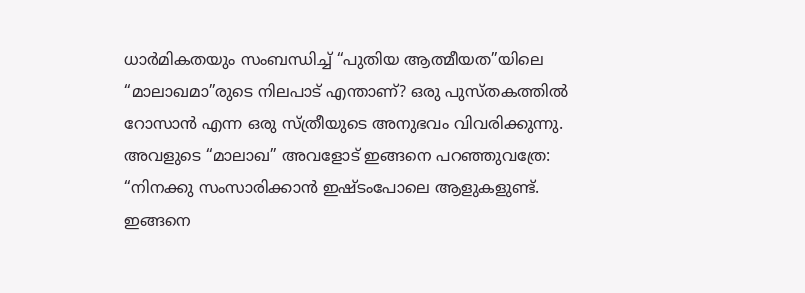ധാർമികതയും സംബന്ധിച്ച് “പുതിയ ആത്മീയത”യിലെ “മാലാഖമാ”രുടെ നിലപാട് എന്താണ്? ഒരു പുസ്തകത്തിൽ റോസാൻ എന്ന ഒരു സ്ത്രീയുടെ അനുഭവം വിവരിക്കുന്നു. അവളുടെ “മാലാഖ” അവളോട് ഇങ്ങനെ പറഞ്ഞുവത്രേ: “നിനക്കു സംസാരിക്കാൻ ഇഷ്ടംപോലെ ആളുകളുണ്ട്. ഇങ്ങനെ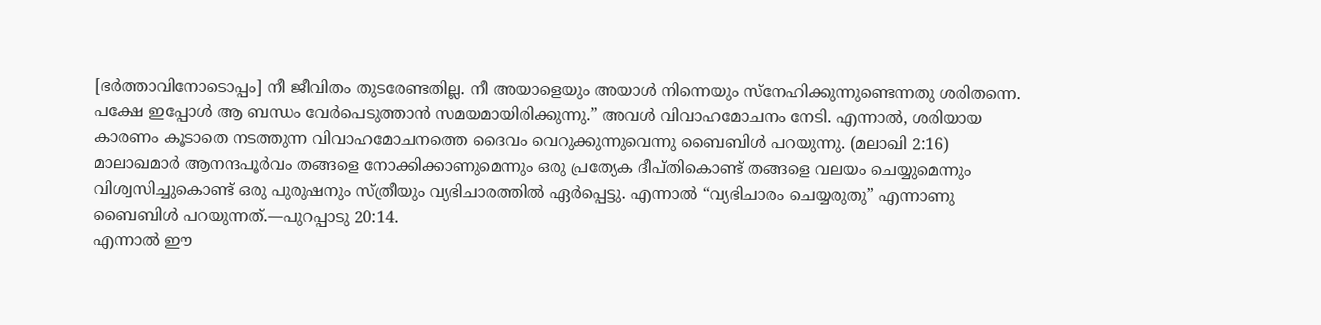[ഭർത്താവിനോടൊപ്പം] നീ ജീവിതം തുടരേണ്ടതില്ല. നീ അയാളെയും അയാൾ നിന്നെയും സ്നേഹിക്കുന്നുണ്ടെന്നതു ശരിതന്നെ. പക്ഷേ ഇപ്പോൾ ആ ബന്ധം വേർപെടുത്താൻ സമയമായിരിക്കുന്നു.” അവൾ വിവാഹമോചനം നേടി. എന്നാൽ, ശരിയായ കാരണം കൂടാതെ നടത്തുന്ന വിവാഹമോചനത്തെ ദൈവം വെറുക്കുന്നുവെന്നു ബൈബിൾ പറയുന്നു. (മലാഖി 2:16) മാലാഖമാർ ആനന്ദപൂർവം തങ്ങളെ നോക്കിക്കാണുമെന്നും ഒരു പ്രത്യേക ദീപ്തികൊണ്ട് തങ്ങളെ വലയം ചെയ്യുമെന്നും വിശ്വസിച്ചുകൊണ്ട് ഒരു പുരുഷനും സ്ത്രീയും വ്യഭിചാരത്തിൽ ഏർപ്പെട്ടു. എന്നാൽ “വ്യഭിചാരം ചെയ്യരുതു” എന്നാണു ബൈബിൾ പറയുന്നത്.—പുറപ്പാടു 20:14.
എന്നാൽ ഈ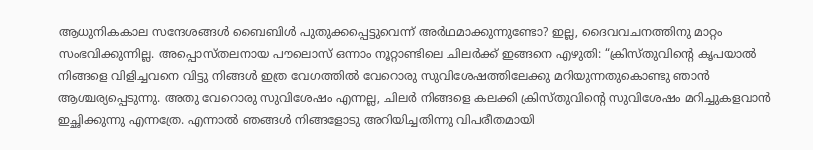ആധുനികകാല സന്ദേശങ്ങൾ ബൈബിൾ പുതുക്കപ്പെട്ടുവെന്ന് അർഥമാക്കുന്നുണ്ടോ? ഇല്ല, ദൈവവചനത്തിനു മാറ്റം സംഭവിക്കുന്നില്ല. അപ്പൊസ്തലനായ പൗലൊസ് ഒന്നാം നൂറ്റാണ്ടിലെ ചിലർക്ക് ഇങ്ങനെ എഴുതി: “ക്രിസ്തുവിന്റെ കൃപയാൽ നിങ്ങളെ വിളിച്ചവനെ വിട്ടു നിങ്ങൾ ഇത്ര വേഗത്തിൽ വേറൊരു സുവിശേഷത്തിലേക്കു മറിയുന്നതുകൊണ്ടു ഞാൻ ആശ്ചര്യപ്പെടുന്നു. അതു വേറൊരു സുവിശേഷം എന്നല്ല, ചിലർ നിങ്ങളെ കലക്കി ക്രിസ്തുവിന്റെ സുവിശേഷം മറിച്ചുകളവാൻ ഇച്ഛിക്കുന്നു എന്നത്രേ. എന്നാൽ ഞങ്ങൾ നിങ്ങളോടു അറിയിച്ചതിന്നു വിപരീതമായി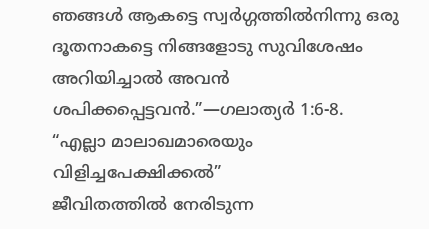ഞങ്ങൾ ആകട്ടെ സ്വർഗ്ഗത്തിൽനിന്നു ഒരു ദൂതനാകട്ടെ നിങ്ങളോടു സുവിശേഷം അറിയിച്ചാൽ അവൻ ശപിക്കപ്പെട്ടവൻ.”—ഗലാത്യർ 1:6-8.
“എല്ലാ മാലാഖമാരെയും വിളിച്ചപേക്ഷിക്കൽ”
ജീവിതത്തിൽ നേരിടുന്ന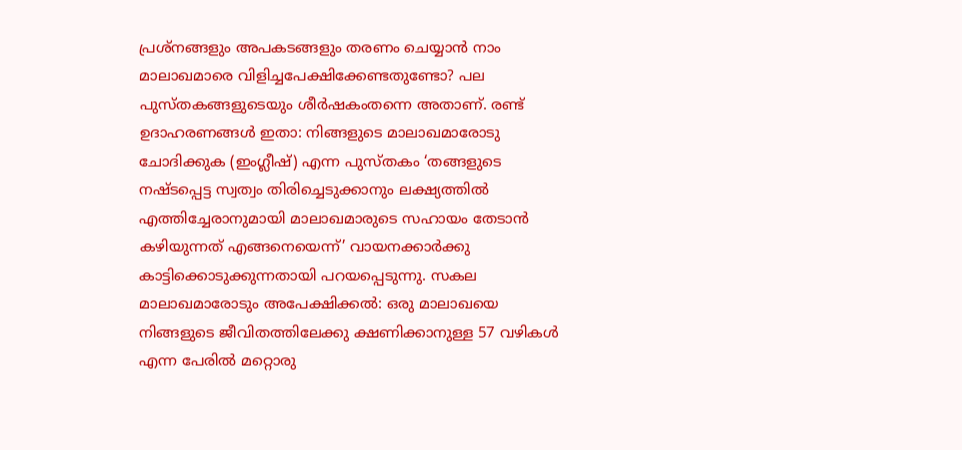പ്രശ്നങ്ങളും അപകടങ്ങളും തരണം ചെയ്യാൻ നാം മാലാഖമാരെ വിളിച്ചപേക്ഷിക്കേണ്ടതുണ്ടോ? പല പുസ്തകങ്ങളുടെയും ശീർഷകംതന്നെ അതാണ്. രണ്ട് ഉദാഹരണങ്ങൾ ഇതാ: നിങ്ങളുടെ മാലാഖമാരോടു ചോദിക്കുക (ഇംഗ്ലീഷ്) എന്ന പുസ്തകം ‘തങ്ങളുടെ നഷ്ടപ്പെട്ട സ്വത്വം തിരിച്ചെടുക്കാനും ലക്ഷ്യത്തിൽ എത്തിച്ചേരാനുമായി മാലാഖമാരുടെ സഹായം തേടാൻ കഴിയുന്നത് എങ്ങനെയെന്ന്’ വായനക്കാർക്കു കാട്ടിക്കൊടുക്കുന്നതായി പറയപ്പെടുന്നു. സകല മാലാഖമാരോടും അപേക്ഷിക്കൽ: ഒരു മാലാഖയെ നിങ്ങളുടെ ജീവിതത്തിലേക്കു ക്ഷണിക്കാനുള്ള 57 വഴികൾ എന്ന പേരിൽ മറ്റൊരു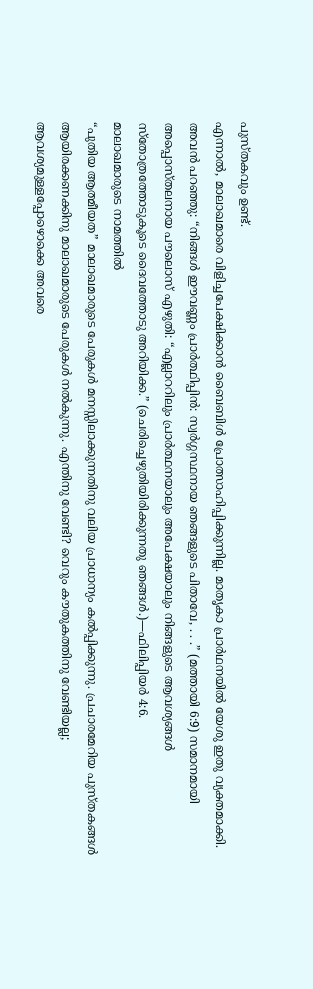പുസ്തകവും ഉണ്ട്.
എന്നാൽ, മാലാഖമാരെ വിളിച്ചപേക്ഷിക്കാൻ ബൈബിൾ പ്രോത്സാഹിപ്പിക്കുന്നില്ല. മാതൃകാ പ്രാർഥനയിൽ യേശു ഇതു വ്യക്തമാക്കി. അവൻ പറഞ്ഞു: “നിങ്ങൾ ഈവണ്ണം പ്രാർത്ഥിപ്പിൻ: സ്വർഗ്ഗസ്ഥനായ ഞങ്ങളുടെ പിതാവേ, . . .” (മത്തായി 6:9) സമാനമായി അപ്പൊസ്തലനായ പൗലൊസ് എഴുതി: “എല്ലാററിലും പ്രാർത്ഥനയാലും അപേക്ഷയാലും നിങ്ങളുടെ ആവശ്യങ്ങൾ സ്തോത്രത്തോടുകൂടെ ദൈവത്തോടു അറിയിക്ക.” (ചെരിച്ചെഴുതിയിരിക്കുന്നതു ഞങ്ങൾ.)—ഫിലിപ്പിയർ 4:6.
മാലാഖമാരുടെ നാമത്തിൽ
“പുതിയ ആത്മീയത” മാലാഖമാരുടെ പേരുകൾ മനസ്സിലാക്കുന്നതിനു വലിയ പ്രാധാന്യം കൽപ്പിക്കുന്നു. പ്രചാരമേറിയ പുസ്തകങ്ങൾ ആയിരക്കണക്കിനു മാലാഖമാരുടെ പേരുകൾ നൽകുന്നു. എന്തിനു വേണ്ടി? വെറും കൗതുകത്തിനു വേണ്ടിയല്ല; ആവശ്യമുള്ളപ്പോഴൊക്കെ അവരെ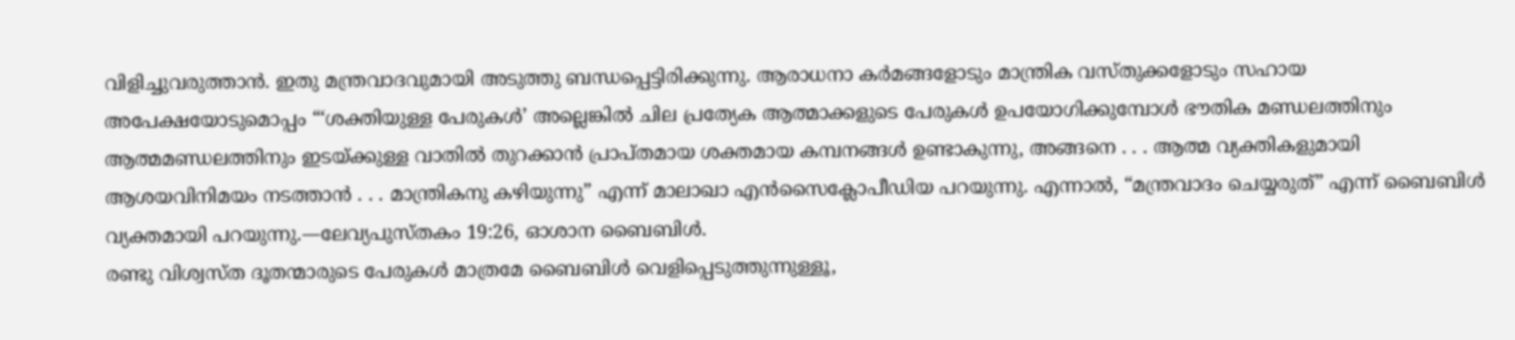വിളിച്ചുവരുത്താൻ. ഇതു മന്ത്രവാദവുമായി അടുത്തു ബന്ധപ്പെട്ടിരിക്കുന്നു. ആരാധനാ കർമങ്ങളോടും മാന്ത്രിക വസ്തുക്കളോടും സഹായ അപേക്ഷയോടുമൊപ്പം “‘ശക്തിയുള്ള പേരുകൾ’ അല്ലെങ്കിൽ ചില പ്രത്യേക ആത്മാക്കളുടെ പേരുകൾ ഉപയോഗിക്കുമ്പോൾ ഭൗതിക മണ്ഡലത്തിനും ആത്മമണ്ഡലത്തിനും ഇടയ്ക്കുള്ള വാതിൽ തുറക്കാൻ പ്രാപ്തമായ ശക്തമായ കമ്പനങ്ങൾ ഉണ്ടാകുന്നു, അങ്ങനെ . . . ആത്മ വ്യക്തികളുമായി ആശയവിനിമയം നടത്താൻ . . . മാന്ത്രികനു കഴിയുന്നു” എന്ന് മാലാഖാ എൻസൈക്ലോപീഡിയ പറയുന്നു. എന്നാൽ, “മന്ത്രവാദം ചെയ്യരുത്” എന്ന് ബൈബിൾ വ്യക്തമായി പറയുന്നു.—ലേവ്യപുസ്തകം 19:26, ഓശാന ബൈബിൾ.
രണ്ടു വിശ്വസ്ത ദൂതന്മാരുടെ പേരുകൾ മാത്രമേ ബൈബിൾ വെളിപ്പെടുത്തുന്നുള്ളൂ,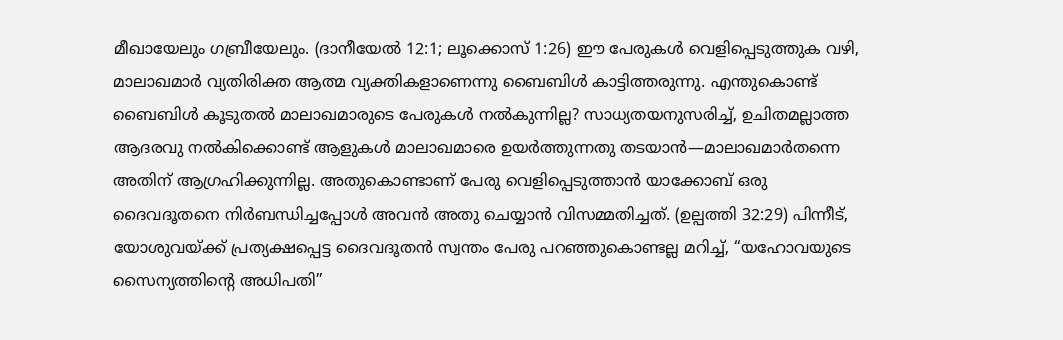മീഖായേലും ഗബ്രീയേലും. (ദാനീയേൽ 12:1; ലൂക്കൊസ് 1:26) ഈ പേരുകൾ വെളിപ്പെടുത്തുക വഴി, മാലാഖമാർ വ്യതിരിക്ത ആത്മ വ്യക്തികളാണെന്നു ബൈബിൾ കാട്ടിത്തരുന്നു. എന്തുകൊണ്ട് ബൈബിൾ കൂടുതൽ മാലാഖമാരുടെ പേരുകൾ നൽകുന്നില്ല? സാധ്യതയനുസരിച്ച്, ഉചിതമല്ലാത്ത ആദരവു നൽകിക്കൊണ്ട് ആളുകൾ മാലാഖമാരെ ഉയർത്തുന്നതു തടയാൻ—മാലാഖമാർതന്നെ അതിന് ആഗ്രഹിക്കുന്നില്ല. അതുകൊണ്ടാണ് പേരു വെളിപ്പെടുത്താൻ യാക്കോബ് ഒരു ദൈവദൂതനെ നിർബന്ധിച്ചപ്പോൾ അവൻ അതു ചെയ്യാൻ വിസമ്മതിച്ചത്. (ഉല്പത്തി 32:29) പിന്നീട്, യോശുവയ്ക്ക് പ്രത്യക്ഷപ്പെട്ട ദൈവദൂതൻ സ്വന്തം പേരു പറഞ്ഞുകൊണ്ടല്ല മറിച്ച്, “യഹോവയുടെ സൈന്യത്തിന്റെ അധിപതി”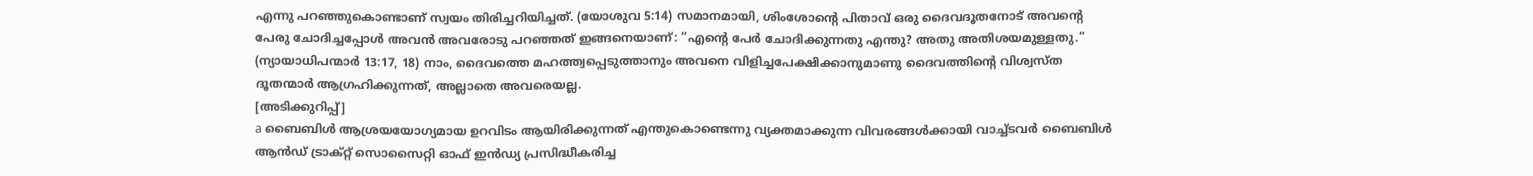എന്നു പറഞ്ഞുകൊണ്ടാണ് സ്വയം തിരിച്ചറിയിച്ചത്. (യോശുവ 5:14) സമാനമായി, ശിംശോന്റെ പിതാവ് ഒരു ദൈവദൂതനോട് അവന്റെ പേരു ചോദിച്ചപ്പോൾ അവൻ അവരോടു പറഞ്ഞത് ഇങ്ങനെയാണ്: “എന്റെ പേർ ചോദിക്കുന്നതു എന്തു? അതു അതിശയമുള്ളതു.” (ന്യായാധിപന്മാർ 13:17, 18) നാം, ദൈവത്തെ മഹത്ത്വപ്പെടുത്താനും അവനെ വിളിച്ചപേക്ഷിക്കാനുമാണു ദൈവത്തിന്റെ വിശ്വസ്ത ദൂതന്മാർ ആഗ്രഹിക്കുന്നത്, അല്ലാതെ അവരെയല്ല.
[അടിക്കുറിപ്പ്]
a ബൈബിൾ ആശ്രയയോഗ്യമായ ഉറവിടം ആയിരിക്കുന്നത് എന്തുകൊണ്ടെന്നു വ്യക്തമാക്കുന്ന വിവരങ്ങൾക്കായി വാച്ച്ടവർ ബൈബിൾ ആൻഡ് ട്രാക്റ്റ് സൊസൈറ്റി ഓഫ് ഇൻഡ്യ പ്രസിദ്ധീകരിച്ച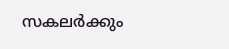സകലർക്കും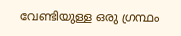വേണ്ടിയുള്ള ഒരു ഗ്രന്ഥം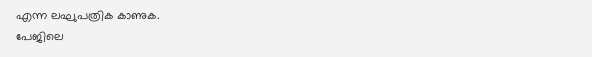എന്ന ലഘുപത്രിക കാണുക.
പേജിലെ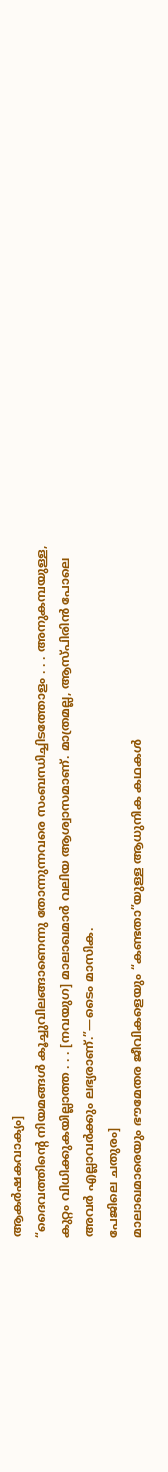ആകർഷകവാക്യം]
“ദൈവത്തിന്റെ നിയമങ്ങൾ കൂച്ചുവിലങ്ങാണെന്നു തോന്നുന്നവരെ സംബന്ധിച്ചിടത്തോളം . . . അനുകമ്പയുള്ള, കുറ്റം വിധിക്കുകയില്ലാത്ത . . . [നവയുഗ] മാലാഖമാർ വലിയ ആശ്വാസമാണ്. മാത്രമല്ല, ആസ്പിരിൻ പോലെ അവർ എല്ലാവർക്കും ലഭ്യരാണ്.”—ടൈം മാസിക.
പേജിലെ ചതുരം]
മാലാഖമാരെയും ഭൗമേതര ജീവികളെയും “കണ്ടതാ”യുള്ള ആധുനിക കഥകൾ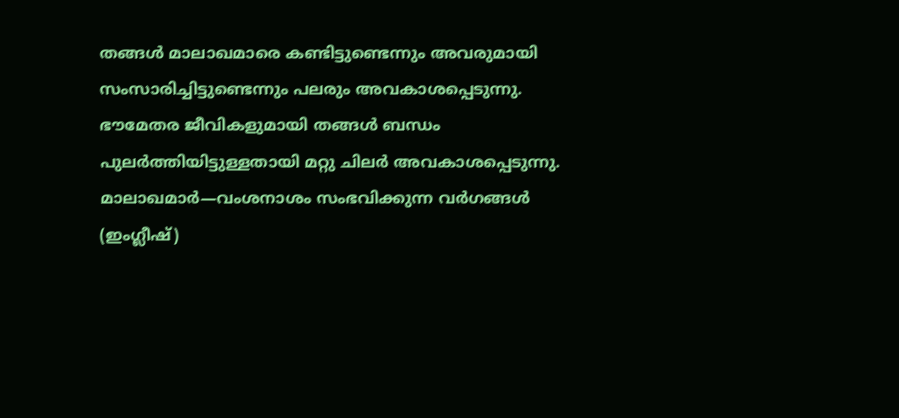തങ്ങൾ മാലാഖമാരെ കണ്ടിട്ടുണ്ടെന്നും അവരുമായി സംസാരിച്ചിട്ടുണ്ടെന്നും പലരും അവകാശപ്പെടുന്നു. ഭൗമേതര ജീവികളുമായി തങ്ങൾ ബന്ധം പുലർത്തിയിട്ടുള്ളതായി മറ്റു ചിലർ അവകാശപ്പെടുന്നു. മാലാഖമാർ—വംശനാശം സംഭവിക്കുന്ന വർഗങ്ങൾ (ഇംഗ്ലീഷ്)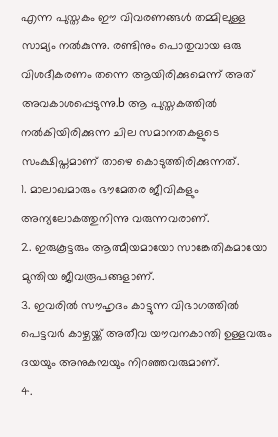എന്ന പുസ്തകം ഈ വിവരണങ്ങൾ തമ്മിലുള്ള സാമ്യം നൽകുന്നു. രണ്ടിനും പൊതുവായ ഒരു വിശദീകരണം തന്നെ ആയിരിക്കുമെന്ന് അത് അവകാശപ്പെടുന്നു.b ആ പുസ്തകത്തിൽ നൽകിയിരിക്കുന്ന ചില സമാനതകളുടെ സംക്ഷിപ്തമാണ് താഴെ കൊടുത്തിരിക്കുന്നത്.
1. മാലാഖമാരും ഭൗമേതര ജീവികളും അന്യലോകത്തുനിന്നു വരുന്നവരാണ്.
2. ഇരുകൂട്ടരും ആത്മീയമായോ സാങ്കേതികമായോ മുന്തിയ ജീവരൂപങ്ങളാണ്.
3. ഇവരിൽ സൗഹൃദം കാട്ടുന്ന വിഭാഗത്തിൽ പെട്ടവർ കാഴ്ചയ്ക്ക് അതീവ യൗവനകാന്തി ഉള്ളവരും ദയയും അനുകമ്പയും നിറഞ്ഞവരുമാണ്.
4.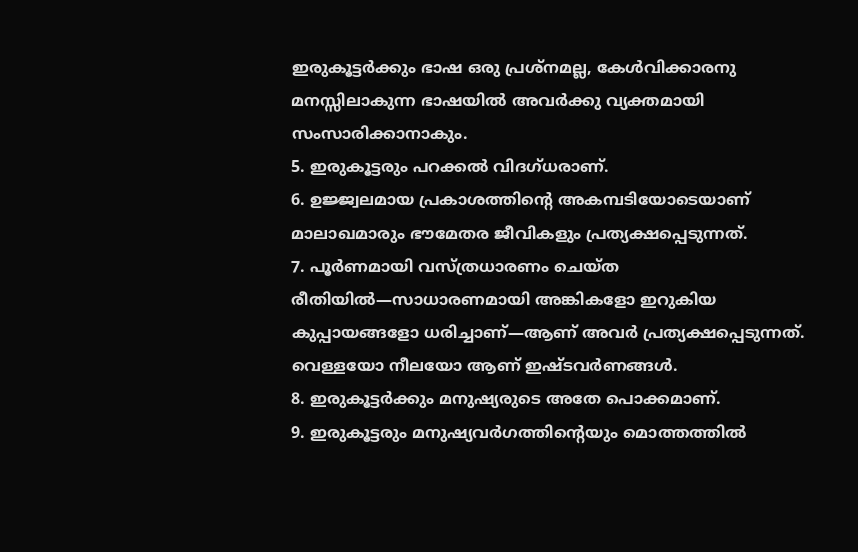ഇരുകൂട്ടർക്കും ഭാഷ ഒരു പ്രശ്നമല്ല, കേൾവിക്കാരനു മനസ്സിലാകുന്ന ഭാഷയിൽ അവർക്കു വ്യക്തമായി സംസാരിക്കാനാകും.
5. ഇരുകൂട്ടരും പറക്കൽ വിദഗ്ധരാണ്.
6. ഉജ്ജ്വലമായ പ്രകാശത്തിന്റെ അകമ്പടിയോടെയാണ് മാലാഖമാരും ഭൗമേതര ജീവികളും പ്രത്യക്ഷപ്പെടുന്നത്.
7. പൂർണമായി വസ്ത്രധാരണം ചെയ്ത രീതിയിൽ—സാധാരണമായി അങ്കികളോ ഇറുകിയ കുപ്പായങ്ങളോ ധരിച്ചാണ്—ആണ് അവർ പ്രത്യക്ഷപ്പെടുന്നത്. വെള്ളയോ നീലയോ ആണ് ഇഷ്ടവർണങ്ങൾ.
8. ഇരുകൂട്ടർക്കും മനുഷ്യരുടെ അതേ പൊക്കമാണ്.
9. ഇരുകൂട്ടരും മനുഷ്യവർഗത്തിന്റെയും മൊത്തത്തിൽ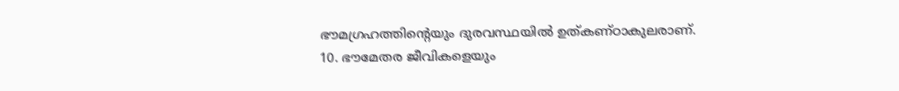ഭൗമഗ്രഹത്തിന്റെയും ദുരവസ്ഥയിൽ ഉത്കണ്ഠാകുലരാണ്.
10. ഭൗമേതര ജീവികളെയും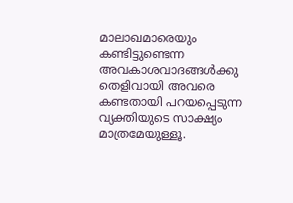മാലാഖമാരെയും കണ്ടിട്ടുണ്ടെന്ന അവകാശവാദങ്ങൾക്കു തെളിവായി അവരെ കണ്ടതായി പറയപ്പെടുന്ന വ്യക്തിയുടെ സാക്ഷ്യം മാത്രമേയുള്ളൂ.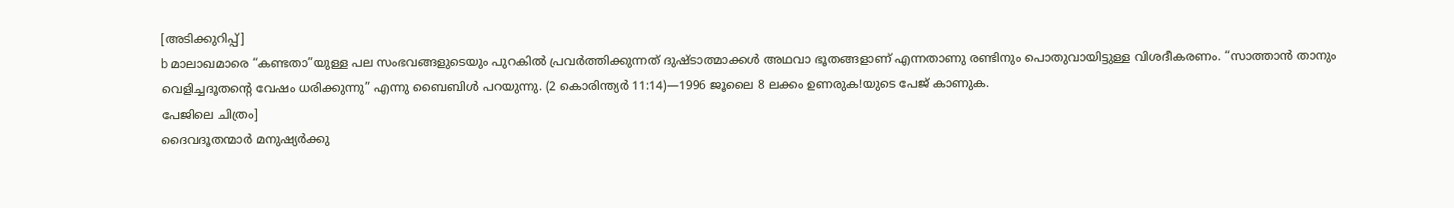[അടിക്കുറിപ്പ്]
b മാലാഖമാരെ “കണ്ടതാ”യുള്ള പല സംഭവങ്ങളുടെയും പുറകിൽ പ്രവർത്തിക്കുന്നത് ദുഷ്ടാത്മാക്കൾ അഥവാ ഭൂതങ്ങളാണ് എന്നതാണു രണ്ടിനും പൊതുവായിട്ടുള്ള വിശദീകരണം. “സാത്താൻ താനും വെളിച്ചദൂതന്റെ വേഷം ധരിക്കുന്നു” എന്നു ബൈബിൾ പറയുന്നു. (2 കൊരിന്ത്യർ 11:14)—1996 ജൂലൈ 8 ലക്കം ഉണരുക!യുടെ പേജ് കാണുക.
പേജിലെ ചിത്രം]
ദൈവദൂതന്മാർ മനുഷ്യർക്കു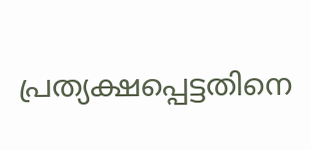പ്രത്യക്ഷപ്പെട്ടതിനെ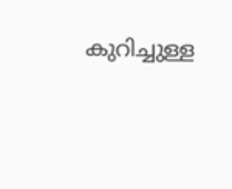കുറിച്ചുള്ള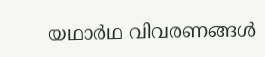യഥാർഥ വിവരണങ്ങൾ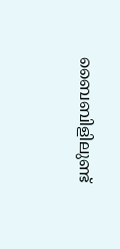ബൈബിളിലുണ്ട്